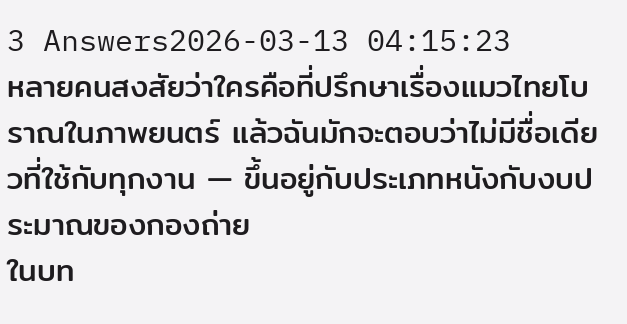3 Answers2026-03-13 04:15:23
หลายคนสงสัยว่าใครคือที่ปรึกษาเรื่องแมวไทยโบราณในภาพยนตร์ แล้วฉันมักจะตอบว่าไม่มีชื่อเดียวที่ใช้กับทุกงาน — ขึ้นอยู่กับประเภทหนังกับงบประมาณของกองถ่าย
ในบท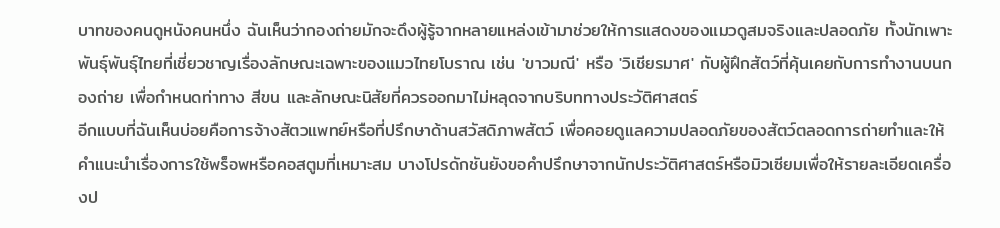บาทของคนดูหนังคนหนึ่ง ฉันเห็นว่ากองถ่ายมักจะดึงผู้รู้จากหลายแหล่งเข้ามาช่วยให้การแสดงของแมวดูสมจริงและปลอดภัย ทั้งนักเพาะพันธุ์พันธุ์ไทยที่เชี่ยวชาญเรื่องลักษณะเฉพาะของแมวไทยโบราณ เช่น 'ขาวมณี' หรือ 'วิเชียรมาศ' กับผู้ฝึกสัตว์ที่คุ้นเคยกับการทำงานบนกองถ่าย เพื่อกำหนดท่าทาง สีขน และลักษณะนิสัยที่ควรออกมาไม่หลุดจากบริบททางประวัติศาสตร์
อีกแบบที่ฉันเห็นบ่อยคือการจ้างสัตวแพทย์หรือที่ปรึกษาด้านสวัสดิภาพสัตว์ เพื่อคอยดูแลความปลอดภัยของสัตว์ตลอดการถ่ายทำและให้คำแนะนำเรื่องการใช้พร็อพหรือคอสตูมที่เหมาะสม บางโปรดักชันยังขอคำปรึกษาจากนักประวัติศาสตร์หรือมิวเซียมเพื่อให้รายละเอียดเครื่องป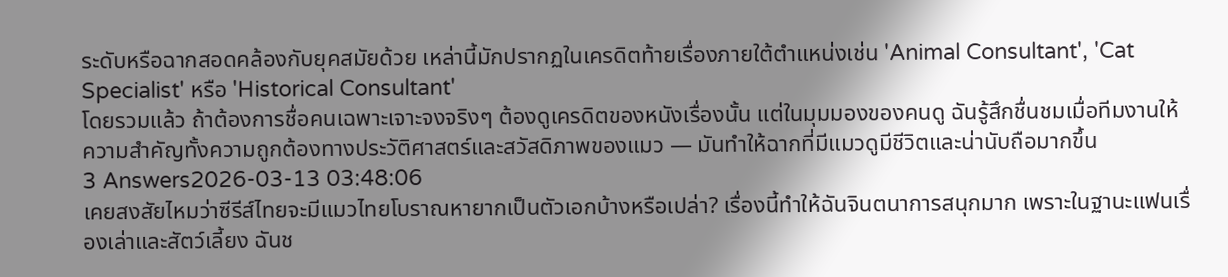ระดับหรือฉากสอดคล้องกับยุคสมัยด้วย เหล่านี้มักปรากฏในเครดิตท้ายเรื่องภายใต้ตำแหน่งเช่น 'Animal Consultant', 'Cat Specialist' หรือ 'Historical Consultant'
โดยรวมแล้ว ถ้าต้องการชื่อคนเฉพาะเจาะจงจริงๆ ต้องดูเครดิตของหนังเรื่องนั้น แต่ในมุมมองของคนดู ฉันรู้สึกชื่นชมเมื่อทีมงานให้ความสำคัญทั้งความถูกต้องทางประวัติศาสตร์และสวัสดิภาพของแมว — มันทำให้ฉากที่มีแมวดูมีชีวิตและน่านับถือมากขึ้น
3 Answers2026-03-13 03:48:06
เคยสงสัยไหมว่าซีรีส์ไทยจะมีแมวไทยโบราณหายากเป็นตัวเอกบ้างหรือเปล่า? เรื่องนี้ทำให้ฉันจินตนาการสนุกมาก เพราะในฐานะแฟนเรื่องเล่าและสัตว์เลี้ยง ฉันช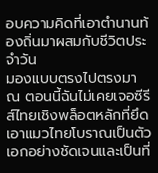อบความคิดที่เอาตำนานท้องถิ่นมาผสมกับชีวิตประจำวัน
มองแบบตรงไปตรงมา ณ ตอนนี้ฉันไม่เคยเจอซีรีส์ไทยเชิงพล็อตหลักที่ยึดเอาแมวไทยโบราณเป็นตัวเอกอย่างชัดเจนและเป็นที่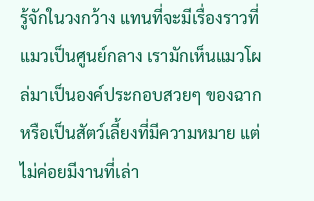รู้จักในวงกว้าง แทนที่จะมีเรื่องราวที่แมวเป็นศูนย์กลาง เรามักเห็นแมวโผล่มาเป็นองค์ประกอบสวยๆ ของฉากหรือเป็นสัตว์เลี้ยงที่มีความหมาย แต่ไม่ค่อยมีงานที่เล่า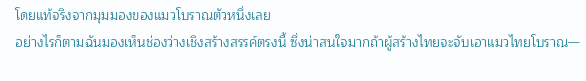โดยแท้จริงจากมุมมองของแมวโบราณตัวหนึ่งเลย
อย่างไรก็ตามฉันมองเห็นช่องว่างเชิงสร้างสรรค์ตรงนี้ ซึ่งน่าสนใจมากถ้าผู้สร้างไทยจะจับเอาแมวไทยโบราณ—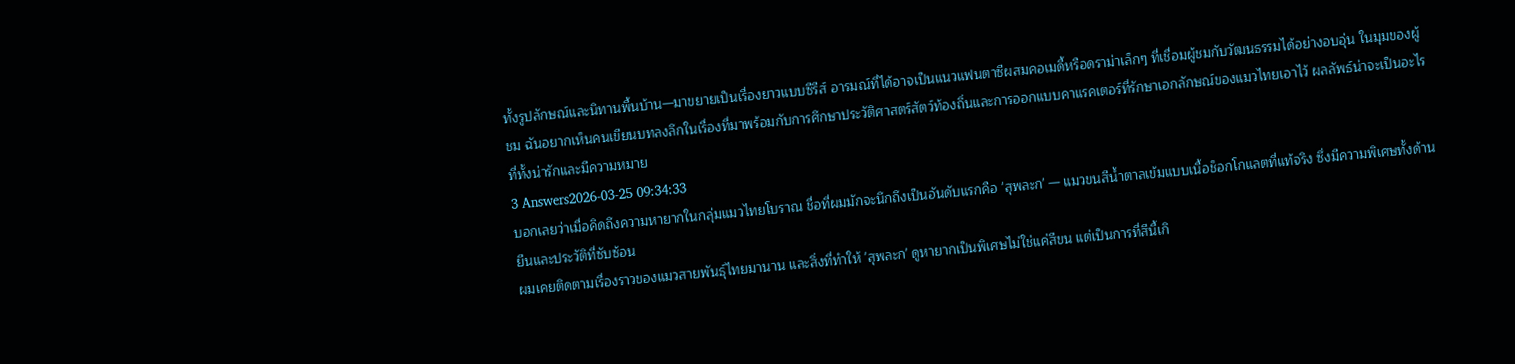ทั้งรูปลักษณ์และนิทานพื้นบ้าน—มาขยายเป็นเรื่องยาวแบบซีรีส์ อารมณ์ที่ได้อาจเป็นแนวแฟนตาซีผสมคอเมดี้หรือดราม่าเล็กๆ ที่เชื่อมผู้ชมกับวัฒนธรรมได้อย่างอบอุ่น ในมุมของผู้ชม ฉันอยากเห็นคนเขียนบทลงลึกในเรื่องที่มาพร้อมกับการศึกษาประวัติศาสตร์สัตว์ท้องถิ่นและการออกแบบคาแรคเตอร์ที่รักษาเอกลักษณ์ของแมวไทยเอาไว้ ผลลัพธ์น่าจะเป็นอะไรที่ทั้งน่ารักและมีความหมาย
3 Answers2026-03-25 09:34:33
บอกเลยว่าเมื่อคิดถึงความหายากในกลุ่มแมวไทยโบราณ ชื่อที่ผมมักจะนึกถึงเป็นอันดับแรกคือ 'สุพละก' — แมวขนสีน้ำตาลเข้มแบบเนื้อช็อกโกแลตที่แท้จริง ซึ่งมีความพิเศษทั้งด้านยีนและประวัติที่ซับซ้อน
ผมเคยติดตามเรื่องราวของแมวสายพันธุ์ไทยมานาน และสิ่งที่ทำให้ 'สุพละก' ดูหายากเป็นพิเศษไม่ใช่แค่สีขน แต่เป็นการที่สีนี้เกิ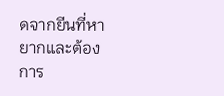ดจากยีนที่หายากและต้องการ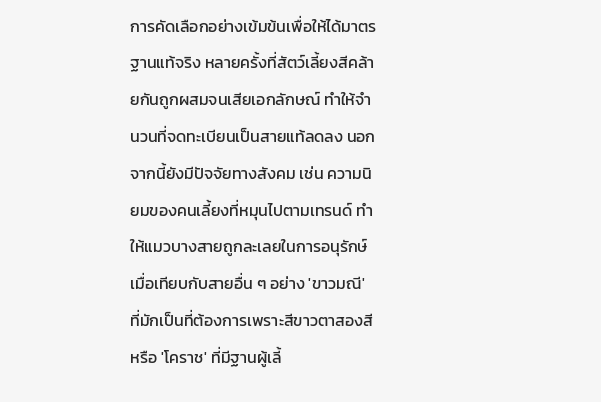การคัดเลือกอย่างเข้มข้นเพื่อให้ได้มาตรฐานแท้จริง หลายครั้งที่สัตว์เลี้ยงสีคล้ายกันถูกผสมจนเสียเอกลักษณ์ ทำให้จำนวนที่จดทะเบียนเป็นสายแท้ลดลง นอกจากนี้ยังมีปัจจัยทางสังคม เช่น ความนิยมของคนเลี้ยงที่หมุนไปตามเทรนด์ ทำให้แมวบางสายถูกละเลยในการอนุรักษ์
เมื่อเทียบกับสายอื่น ๆ อย่าง 'ขาวมณี' ที่มักเป็นที่ต้องการเพราะสีขาวตาสองสี หรือ 'โคราช' ที่มีฐานผู้เลี้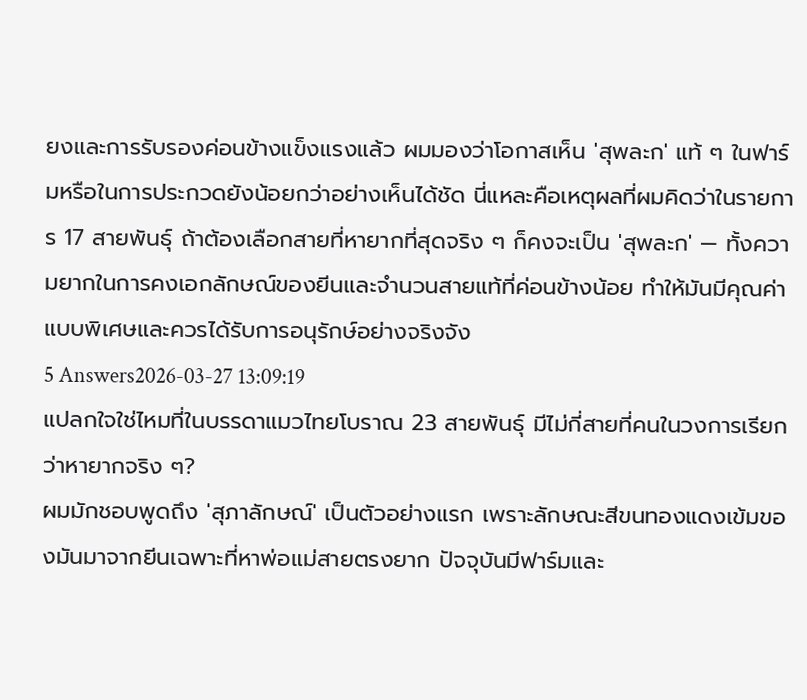ยงและการรับรองค่อนข้างแข็งแรงแล้ว ผมมองว่าโอกาสเห็น 'สุพละก' แท้ ๆ ในฟาร์มหรือในการประกวดยังน้อยกว่าอย่างเห็นได้ชัด นี่แหละคือเหตุผลที่ผมคิดว่าในรายการ 17 สายพันธุ์ ถ้าต้องเลือกสายที่หายากที่สุดจริง ๆ ก็คงจะเป็น 'สุพละก' — ทั้งความยากในการคงเอกลักษณ์ของยีนและจำนวนสายแท้ที่ค่อนข้างน้อย ทำให้มันมีคุณค่าแบบพิเศษและควรได้รับการอนุรักษ์อย่างจริงจัง
5 Answers2026-03-27 13:09:19
แปลกใจใช่ไหมที่ในบรรดาแมวไทยโบราณ 23 สายพันธุ์ มีไม่กี่สายที่คนในวงการเรียกว่าหายากจริง ๆ?
ผมมักชอบพูดถึง 'สุภาลักษณ์' เป็นตัวอย่างแรก เพราะลักษณะสีขนทองแดงเข้มของมันมาจากยีนเฉพาะที่หาพ่อแม่สายตรงยาก ปัจจุบันมีฟาร์มและ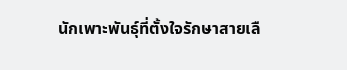นักเพาะพันธุ์ที่ตั้งใจรักษาสายเลื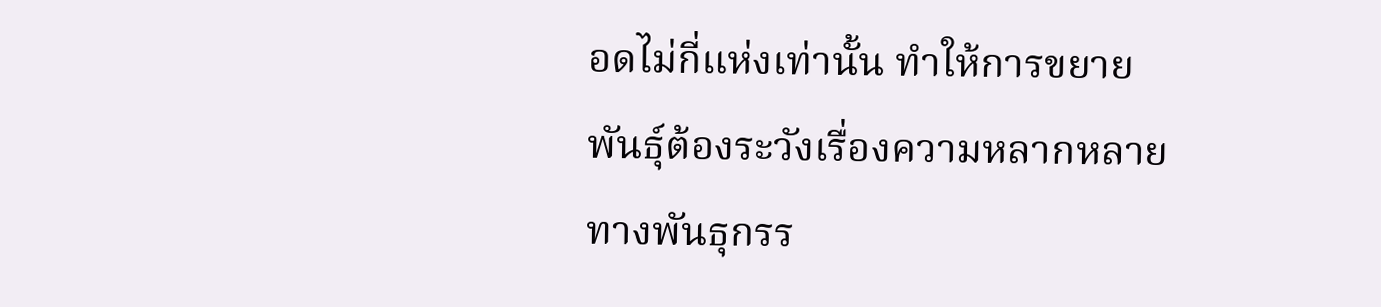อดไม่กี่แห่งเท่านั้น ทำให้การขยายพันธุ์ต้องระวังเรื่องความหลากหลายทางพันธุกรร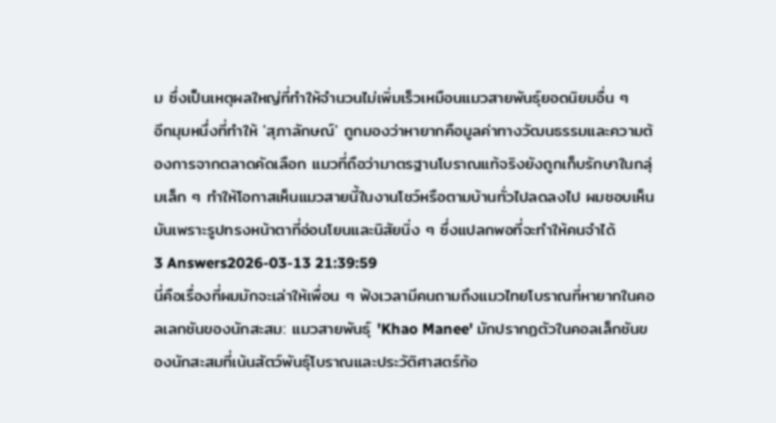ม ซึ่งเป็นเหตุผลใหญ่ที่ทำให้จำนวนไม่เพิ่มเร็วเหมือนแมวสายพันธุ์ยอดนิยมอื่น ๆ
อีกมุมหนึ่งที่ทำให้ 'สุภาลักษณ์' ถูกมองว่าหายากคือมูลค่าทางวัฒนธรรมและความต้องการจากตลาดคัดเลือก แมวที่ถือว่ามาตรฐานโบราณแท้จริงยังถูกเก็บรักษาในกลุ่มเล็ก ๆ ทำให้โอกาสเห็นแมวสายนี้ในงานโชว์หรือตามบ้านทั่วไปลดลงไป ผมชอบเห็นมันเพราะรูปทรงหน้าตาที่อ่อนโยนและนิสัยนิ่ง ๆ ซึ่งแปลกพอที่จะทำให้คนจำได้
3 Answers2026-03-13 21:39:59
นี่คือเรื่องที่ผมมักจะเล่าให้เพื่อน ๆ ฟังเวลามีคนถามถึงแมวไทยโบราณที่หายากในคอลเลกชันของนักสะสม: แมวสายพันธุ์ 'Khao Manee' มักปรากฏตัวในคอลเล็กชันของนักสะสมที่เน้นสัตว์พันธุ์โบราณและประวัติศาสตร์ท้อ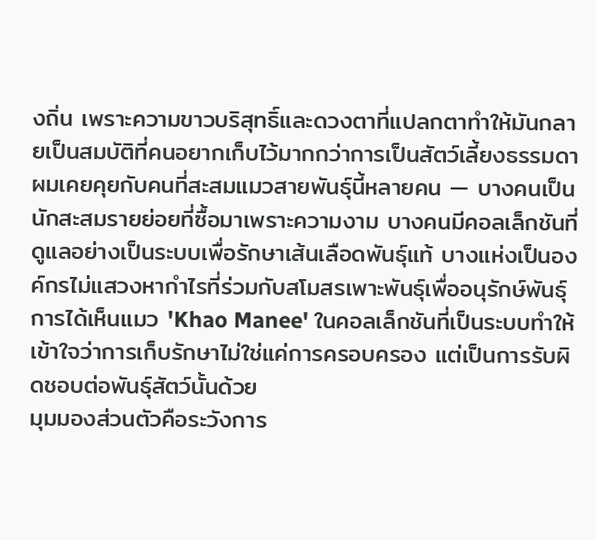งถิ่น เพราะความขาวบริสุทธิ์และดวงตาที่แปลกตาทำให้มันกลายเป็นสมบัติที่คนอยากเก็บไว้มากกว่าการเป็นสัตว์เลี้ยงธรรมดา
ผมเคยคุยกับคนที่สะสมแมวสายพันธุ์นี้หลายคน — บางคนเป็นนักสะสมรายย่อยที่ซื้อมาเพราะความงาม บางคนมีคอลเล็กชันที่ดูแลอย่างเป็นระบบเพื่อรักษาเส้นเลือดพันธุ์แท้ บางแห่งเป็นองค์กรไม่แสวงหากำไรที่ร่วมกับสโมสรเพาะพันธุ์เพื่ออนุรักษ์พันธุ์ การได้เห็นแมว 'Khao Manee' ในคอลเล็กชันที่เป็นระบบทำให้เข้าใจว่าการเก็บรักษาไม่ใช่แค่การครอบครอง แต่เป็นการรับผิดชอบต่อพันธุ์สัตว์นั้นด้วย
มุมมองส่วนตัวคือระวังการ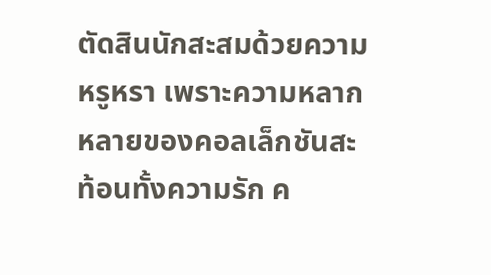ตัดสินนักสะสมด้วยความหรูหรา เพราะความหลากหลายของคอลเล็กชันสะท้อนทั้งความรัก ค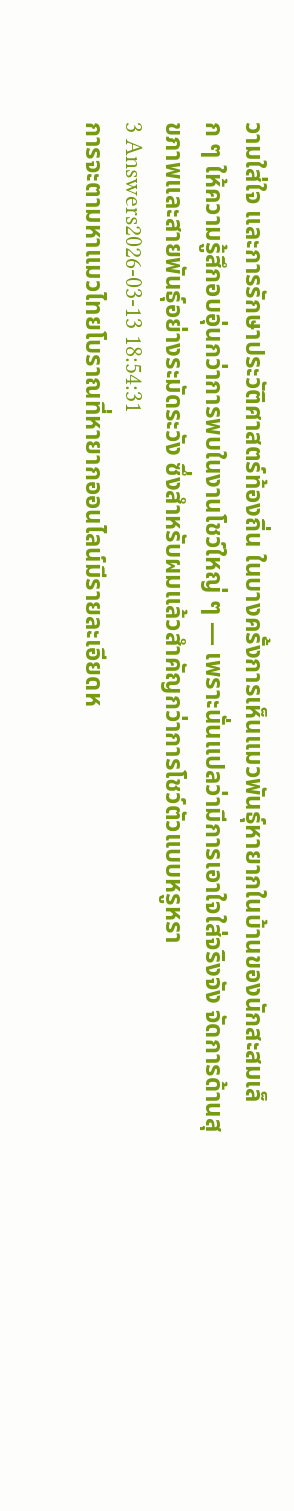วามใส่ใจ และการรักษาประวัติศาสตร์ท้องถิ่น ในบางครั้งการเห็นแมวพันธุ์หายากในบ้านของนักสะสมเล็ก ๆ ให้ความรู้สึกอบอุ่นกว่าการพบในงานโชว์ใหญ่ ๆ — เพราะนั่นแปลว่ามีการเอาใจใส่จริงจัง จัดการด้านสุขภาพและสายพันธุ์อย่างระมัดระวัง ซึ่งสำหรับผมแล้วสำคัญกว่าการโชว์ตัวแบบหรูหรา
3 Answers2026-03-13 18:54:31
การจะตามหาแมวไทยโบราณที่หายากออนไลน์มีรายละเอียดห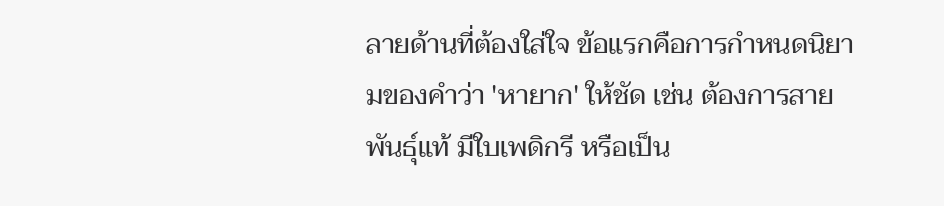ลายด้านที่ต้องใส่ใจ ข้อแรกคือการกำหนดนิยามของคำว่า 'หายาก' ให้ชัด เช่น ต้องการสายพันธุ์แท้ มีใบเพดิกรี หรือเป็น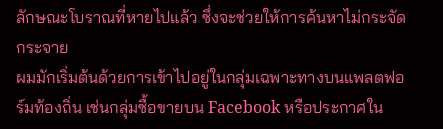ลักษณะโบราณที่หายไปแล้ว ซึ่งจะช่วยให้การค้นหาไม่กระจัดกระจาย
ผมมักเริ่มต้นด้วยการเข้าไปอยู่ในกลุ่มเฉพาะทางบนแพลตฟอร์มท้องถิ่น เช่นกลุ่มซื้อขายบน Facebook หรือประกาศใน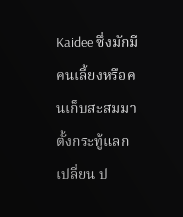Kaidee ซึ่งมักมีคนเลี้ยงหรือคนเก็บสะสมมาตั้งกระทู้แลกเปลี่ยน ป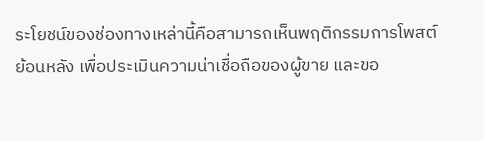ระโยชน์ของช่องทางเหล่านี้คือสามารถเห็นพฤติกรรมการโพสต์ย้อนหลัง เพื่อประเมินความน่าเชื่อถือของผู้ขาย และขอ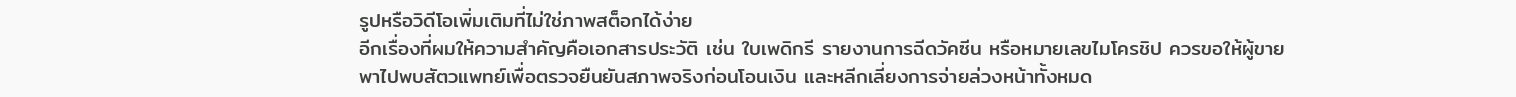รูปหรือวิดีโอเพิ่มเติมที่ไม่ใช่ภาพสต็อกได้ง่าย
อีกเรื่องที่ผมให้ความสำคัญคือเอกสารประวัติ เช่น ใบเพดิกรี รายงานการฉีดวัคซีน หรือหมายเลขไมโครชิป ควรขอให้ผู้ขายพาไปพบสัตวแพทย์เพื่อตรวจยืนยันสภาพจริงก่อนโอนเงิน และหลีกเลี่ยงการจ่ายล่วงหน้าทั้งหมด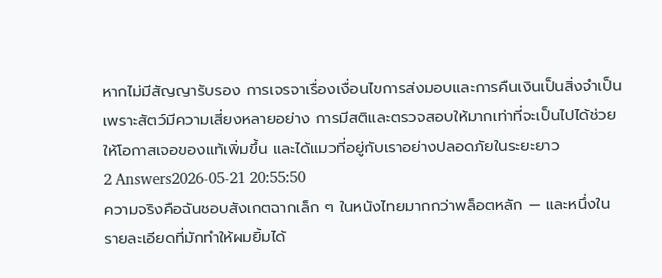หากไม่มีสัญญารับรอง การเจรจาเรื่องเงื่อนไขการส่งมอบและการคืนเงินเป็นสิ่งจำเป็น เพราะสัตว์มีความเสี่ยงหลายอย่าง การมีสติและตรวจสอบให้มากเท่าที่จะเป็นไปได้ช่วยให้โอกาสเจอของแท้เพิ่มขึ้น และได้แมวที่อยู่กับเราอย่างปลอดภัยในระยะยาว
2 Answers2026-05-21 20:55:50
ความจริงคือฉันชอบสังเกตฉากเล็ก ๆ ในหนังไทยมากกว่าพล็อตหลัก — และหนึ่งในรายละเอียดที่มักทำให้ผมยิ้มได้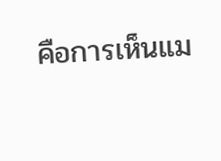คือการเห็นแม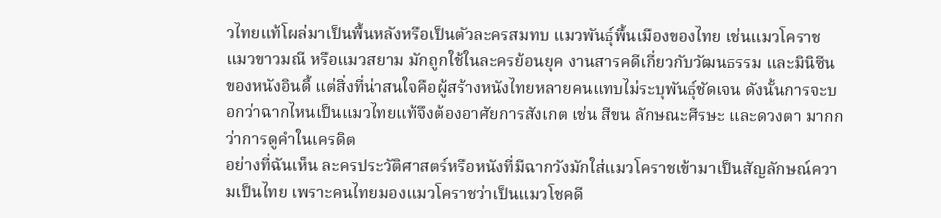วไทยแท้โผล่มาเป็นพื้นหลังหรือเป็นตัวละครสมทบ แมวพันธุ์พื้นเมืองของไทย เช่นแมวโคราช แมวขาวมณี หรือแมวสยาม มักถูกใช้ในละครย้อนยุค งานสารคดีเกี่ยวกับวัฒนธรรม และมินิซีนของหนังอินดี้ แต่สิ่งที่น่าสนใจคือผู้สร้างหนังไทยหลายคนแทบไม่ระบุพันธุ์ชัดเจน ดังนั้นการจะบอกว่าฉากไหนเป็นแมวไทยแท้จึงต้องอาศัยการสังเกต เช่น สีขน ลักษณะศีรษะ และดวงตา มากกว่าการดูคำในเครดิต
อย่างที่ฉันเห็น ละครประวัติศาสตร์หรือหนังที่มีฉากวังมักใส่แมวโคราชเข้ามาเป็นสัญลักษณ์ความเป็นไทย เพราะคนไทยมองแมวโคราชว่าเป็นแมวโชคดี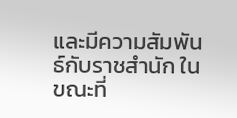และมีความสัมพันธ์กับราชสำนัก ในขณะที่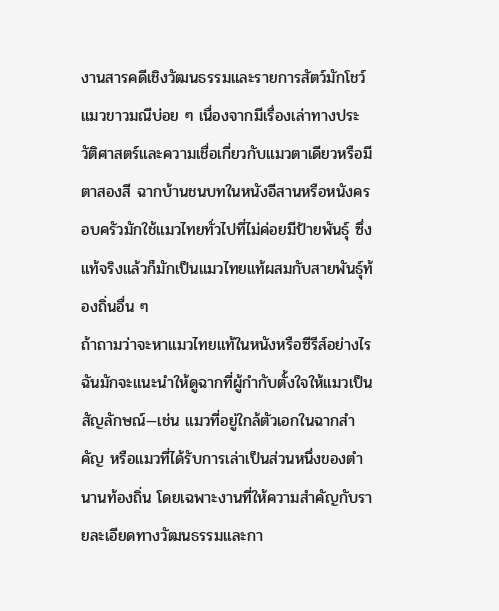งานสารคดีเชิงวัฒนธรรมและรายการสัตว์มักโชว์แมวขาวมณีบ่อย ๆ เนื่องจากมีเรื่องเล่าทางประวัติศาสตร์และความเชื่อเกี่ยวกับแมวตาเดียวหรือมีตาสองสี ฉากบ้านชนบทในหนังอีสานหรือหนังครอบครัวมักใช้แมวไทยทั่วไปที่ไม่ค่อยมีป้ายพันธุ์ ซึ่งแท้จริงแล้วก็มักเป็นแมวไทยแท้ผสมกับสายพันธุ์ท้องถิ่นอื่น ๆ
ถ้าถามว่าจะหาแมวไทยแท้ในหนังหรือซีรีส์อย่างไร ฉันมักจะแนะนำให้ดูฉากที่ผู้กำกับตั้งใจให้แมวเป็นสัญลักษณ์—เช่น แมวที่อยู่ใกล้ตัวเอกในฉากสำคัญ หรือแมวที่ได้รับการเล่าเป็นส่วนหนึ่งของตำนานท้องถิ่น โดยเฉพาะงานที่ให้ความสำคัญกับรายละเอียดทางวัฒนธรรมและกา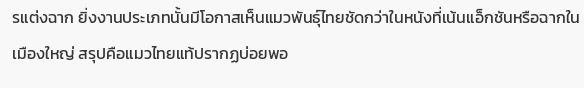รแต่งฉาก ยิ่งงานประเภทนั้นมีโอกาสเห็นแมวพันธุ์ไทยชัดกว่าในหนังที่เน้นแอ็กชันหรือฉากในเมืองใหญ่ สรุปคือแมวไทยแท้ปรากฏบ่อยพอ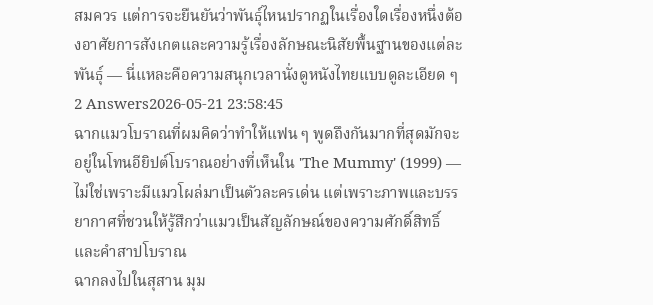สมควร แต่การจะยืนยันว่าพันธุ์ไหนปรากฏในเรื่องใดเรื่องหนึ่งต้องอาศัยการสังเกตและความรู้เรื่องลักษณะนิสัยพื้นฐานของแต่ละพันธุ์ — นี่แหละคือความสนุกเวลานั่งดูหนังไทยแบบดูละเอียด ๆ
2 Answers2026-05-21 23:58:45
ฉากแมวโบราณที่ผมคิดว่าทำให้แฟน ๆ พูดถึงกันมากที่สุดมักจะอยู่ในโทนอียิปต์โบราณอย่างที่เห็นใน 'The Mummy' (1999) — ไม่ใช่เพราะมีแมวโผล่มาเป็นตัวละครเด่น แต่เพราะภาพและบรรยากาศที่ชวนให้รู้สึกว่าแมวเป็นสัญลักษณ์ของความศักดิ์สิทธิ์และคำสาปโบราณ
ฉากลงไปในสุสาน มุม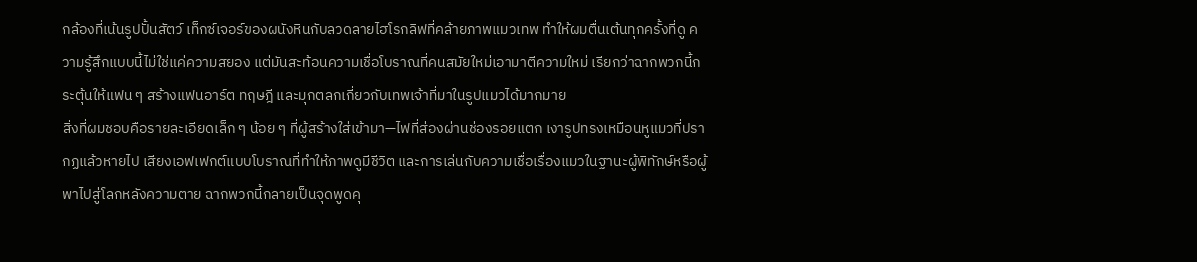กล้องที่เน้นรูปปั้นสัตว์ เท็กซ์เจอร์ของผนังหินกับลวดลายไฮโรกลิฟที่คล้ายภาพแมวเทพ ทำให้ผมตื่นเต้นทุกครั้งที่ดู ความรู้สึกแบบนี้ไม่ใช่แค่ความสยอง แต่มันสะท้อนความเชื่อโบราณที่คนสมัยใหม่เอามาตีความใหม่ เรียกว่าฉากพวกนี้กระตุ้นให้แฟน ๆ สร้างแฟนอาร์ต ทฤษฎี และมุกตลกเกี่ยวกับเทพเจ้าที่มาในรูปแมวได้มากมาย
สิ่งที่ผมชอบคือรายละเอียดเล็ก ๆ น้อย ๆ ที่ผู้สร้างใส่เข้ามา—ไฟที่ส่องผ่านช่องรอยแตก เงารูปทรงเหมือนหูแมวที่ปรากฏแล้วหายไป เสียงเอฟเฟกต์แบบโบราณที่ทำให้ภาพดูมีชีวิต และการเล่นกับความเชื่อเรื่องแมวในฐานะผู้พิทักษ์หรือผู้พาไปสู่โลกหลังความตาย ฉากพวกนี้กลายเป็นจุดพูดคุ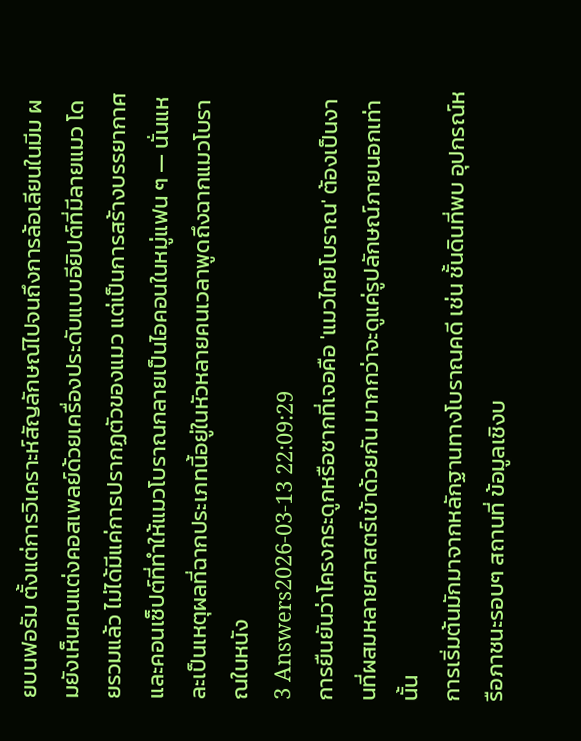ยบนฟอรัม ตั้งแต่การวิเคราะห์สัญลักษณ์ไปจนถึงการล้อเลียนในมีม ผมยังเห็นคนแต่งคอสเพลย์ด้วยเครื่องประดับแบบอียิปต์ที่มีลายแมว โดยรวมแล้ว ไม่ได้มีแค่การปรากฏตัวของแมว แต่เป็นการสร้างบรรยากาศและคอนเซ็ปต์ที่ทำให้แมวโบราณกลายเป็นไอคอนในหมู่แฟน ๆ — นั่นแหละเป็นเหตุผลที่ฉากประเภทนี้อยู่ในหัวหลายคนเวลาพูดถึงฉากแมวโบราณในหนัง
3 Answers2026-03-13 22:09:29
การยืนยันว่าโครงกระดูกหรือซากที่เจอคือ 'แมวไทยโบราณ' ต้องเป็นงานที่ผสมหลายศาสตร์เข้าด้วยกัน มากกว่าจะดูแค่รูปลักษณ์ภายนอกเท่านั้น
การเริ่มต้นมักมาจากหลักฐานทางโบราณคดี เช่น ชั้นดินที่พบ อุปกรณ์หรือภาชนะรอบๆ สถานที่ ข้อมูลเชิงบ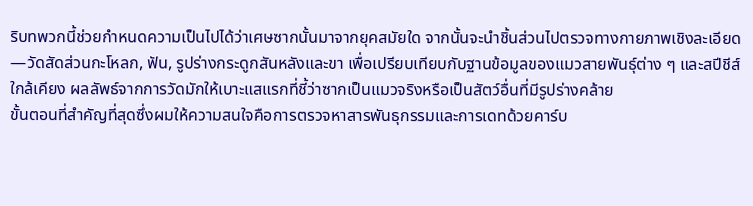ริบทพวกนี้ช่วยกำหนดความเป็นไปได้ว่าเศษซากนั้นมาจากยุคสมัยใด จากนั้นจะนำชิ้นส่วนไปตรวจทางกายภาพเชิงละเอียด—วัดสัดส่วนกะโหลก, ฟัน, รูปร่างกระดูกสันหลังและขา เพื่อเปรียบเทียบกับฐานข้อมูลของแมวสายพันธุ์ต่าง ๆ และสปีชีส์ใกล้เคียง ผลลัพธ์จากการวัดมักให้เบาะแสแรกที่ชี้ว่าซากเป็นแมวจริงหรือเป็นสัตว์อื่นที่มีรูปร่างคล้าย
ขั้นตอนที่สำคัญที่สุดซึ่งผมให้ความสนใจคือการตรวจหาสารพันธุกรรมและการเดทด้วยคาร์บ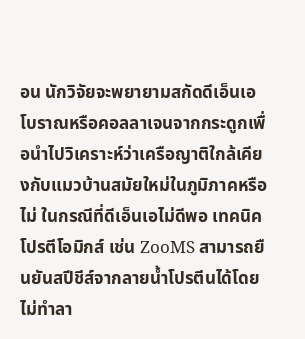อน นักวิจัยจะพยายามสกัดดีเอ็นเอโบราณหรือคอลลาเจนจากกระดูกเพื่อนำไปวิเคราะห์ว่าเครือญาติใกล้เคียงกับแมวบ้านสมัยใหม่ในภูมิภาคหรือไม่ ในกรณีที่ดีเอ็นเอไม่ดีพอ เทคนิคโปรตีโอมิกส์ เช่น ZooMS สามารถยืนยันสปีชีส์จากลายน้ำโปรตีนได้โดยไม่ทำลา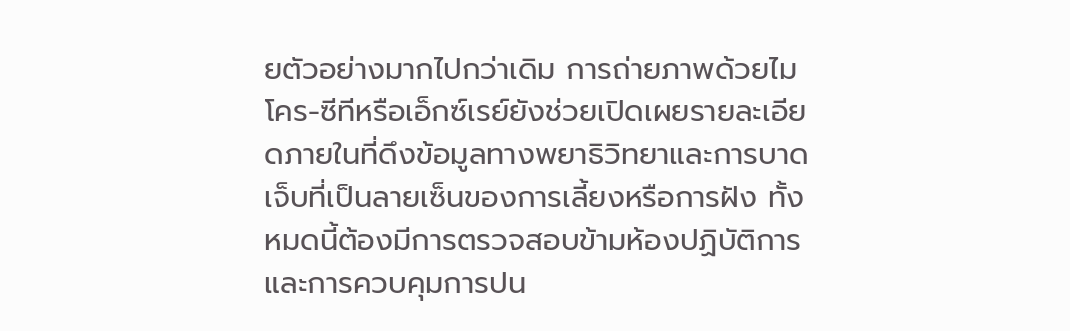ยตัวอย่างมากไปกว่าเดิม การถ่ายภาพด้วยไมโคร-ซีทีหรือเอ็กซ์เรย์ยังช่วยเปิดเผยรายละเอียดภายในที่ดึงข้อมูลทางพยาธิวิทยาและการบาดเจ็บที่เป็นลายเซ็นของการเลี้ยงหรือการฝัง ทั้งหมดนี้ต้องมีการตรวจสอบข้ามห้องปฏิบัติการและการควบคุมการปน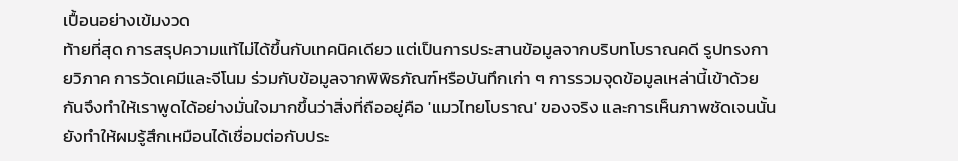เปื้อนอย่างเข้มงวด
ท้ายที่สุด การสรุปความแท้ไม่ได้ขึ้นกับเทคนิคเดียว แต่เป็นการประสานข้อมูลจากบริบทโบราณคดี รูปทรงกายวิภาค การวัดเคมีและจีโนม ร่วมกับข้อมูลจากพิพิธภัณฑ์หรือบันทึกเก่า ๆ การรวมจุดข้อมูลเหล่านี้เข้าด้วยกันจึงทำให้เราพูดได้อย่างมั่นใจมากขึ้นว่าสิ่งที่ถืออยู่คือ 'แมวไทยโบราณ' ของจริง และการเห็นภาพชัดเจนนั้นยังทำให้ผมรู้สึกเหมือนได้เชื่อมต่อกับประ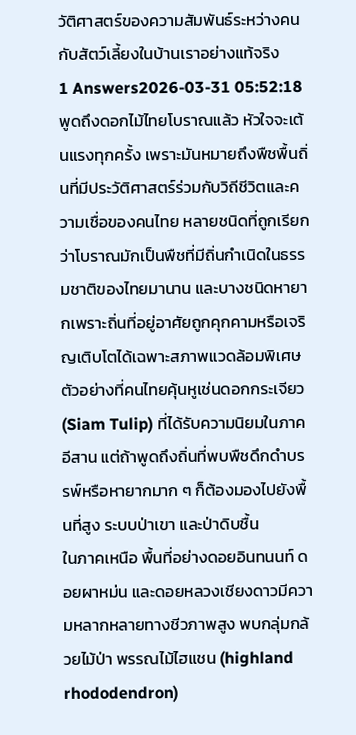วัติศาสตร์ของความสัมพันธ์ระหว่างคนกับสัตว์เลี้ยงในบ้านเราอย่างแท้จริง
1 Answers2026-03-31 05:52:18
พูดถึงดอกไม้ไทยโบราณแล้ว หัวใจจะเต้นแรงทุกครั้ง เพราะมันหมายถึงพืชพื้นถิ่นที่มีประวัติศาสตร์ร่วมกับวิถีชีวิตและความเชื่อของคนไทย หลายชนิดที่ถูกเรียกว่าโบราณมักเป็นพืชที่มีถิ่นกำเนิดในธรรมชาติของไทยมานาน และบางชนิดหายากเพราะถิ่นที่อยู่อาศัยถูกคุกคามหรือเจริญเติบโตได้เฉพาะสภาพแวดล้อมพิเศษ ตัวอย่างที่คนไทยคุ้นหูเช่นดอกกระเจียว (Siam Tulip) ที่ได้รับความนิยมในภาคอีสาน แต่ถ้าพูดถึงถิ่นที่พบพืชดึกดำบรรพ์หรือหายากมาก ๆ ก็ต้องมองไปยังพื้นที่สูง ระบบป่าเขา และป่าดิบชื้น
ในภาคเหนือ พื้นที่อย่างดอยอินทนนท์ ดอยผาหม่น และดอยหลวงเชียงดาวมีความหลากหลายทางชีวภาพสูง พบกลุ่มกล้วยไม้ป่า พรรณไม้ไฮแชน (highland rhododendron)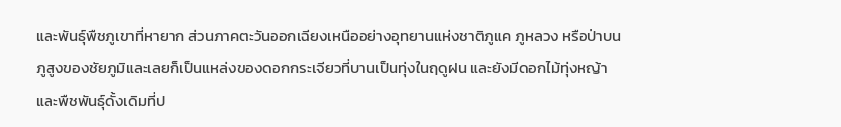และพันธุ์พืชภูเขาที่หายาก ส่วนภาคตะวันออกเฉียงเหนืออย่างอุทยานแห่งชาติภูแค ภูหลวง หรือป่าบนภูสูงของชัยภูมิและเลยก็เป็นแหล่งของดอกกระเจียวที่บานเป็นทุ่งในฤดูฝน และยังมีดอกไม้ทุ่งหญ้าและพืชพันธุ์ดั้งเดิมที่ป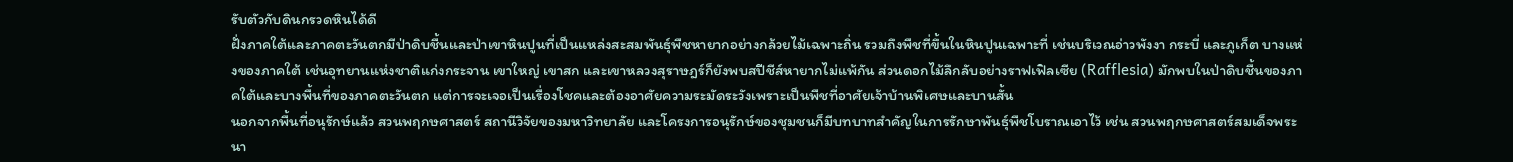รับตัวกับดินกรวดหินได้ดี
ฝั่งภาคใต้และภาคตะวันตกมีป่าดิบชื้นและป่าเขาหินปูนที่เป็นแหล่งสะสมพันธุ์พืชหายากอย่างกล้วยไม้เฉพาะถิ่น รวมถึงพืชที่ขึ้นในหินปูนเฉพาะที่ เช่นบริเวณอ่าวพังงา กระบี่ และภูเก็ต บางแห่งของภาคใต้ เช่นอุทยานแห่งชาติแก่งกระจาน เขาใหญ่ เขาสก และเขาหลวงสุราษฎร์ก็ยังพบสปีชีส์หายากไม่แพ้กัน ส่วนดอกไม้ลึกลับอย่างราฟเฟิลเซีย (Rafflesia) มักพบในป่าดิบชื้นของภาคใต้และบางพื้นที่ของภาคตะวันตก แต่การจะเจอเป็นเรื่องโชคและต้องอาศัยความระมัดระวังเพราะเป็นพืชที่อาศัยเจ้าบ้านพิเศษและบานสั้น
นอกจากพื้นที่อนุรักษ์แล้ว สวนพฤกษศาสตร์ สถานีวิจัยของมหาวิทยาลัย และโครงการอนุรักษ์ของชุมชนก็มีบทบาทสำคัญในการรักษาพันธุ์พืชโบราณเอาไว้ เช่น สวนพฤกษศาสตร์สมเด็จพระนา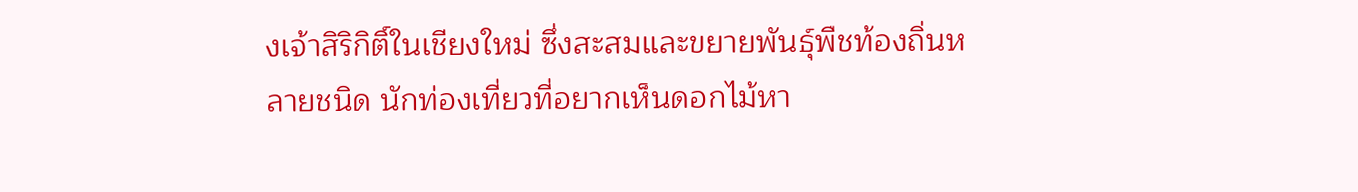งเจ้าสิริกิติ์ในเชียงใหม่ ซึ่งสะสมและขยายพันธุ์พืชท้องถิ่นหลายชนิด นักท่องเที่ยวที่อยากเห็นดอกไม้หา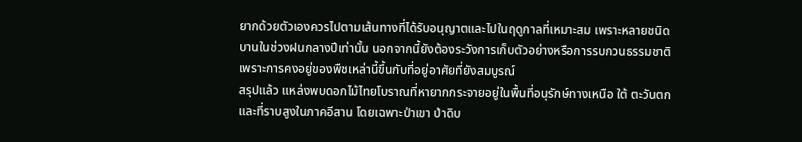ยากด้วยตัวเองควรไปตามเส้นทางที่ได้รับอนุญาตและไปในฤดูกาลที่เหมาะสม เพราะหลายชนิดบานในช่วงฝนกลางปีเท่านั้น นอกจากนี้ยังต้องระวังการเก็บตัวอย่างหรือการรบกวนธรรมชาติ เพราะการคงอยู่ของพืชเหล่านี้ขึ้นกับที่อยู่อาศัยที่ยังสมบูรณ์
สรุปแล้ว แหล่งพบดอกไม้ไทยโบราณที่หายากกระจายอยู่ในพื้นที่อนุรักษ์ทางเหนือ ใต้ ตะวันตก และที่ราบสูงในภาคอีสาน โดยเฉพาะป่าเขา ป่าดิบ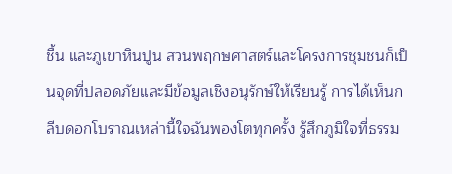ชื้น และภูเขาหินปูน สวนพฤกษศาสตร์และโครงการชุมชนก็เป็นจุดที่ปลอดภัยและมีข้อมูลเชิงอนุรักษ์ให้เรียนรู้ การได้เห็นกลีบดอกโบราณเหล่านี้ใจฉันพองโตทุกครั้ง รู้สึกภูมิใจที่ธรรม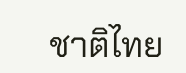ชาติไทย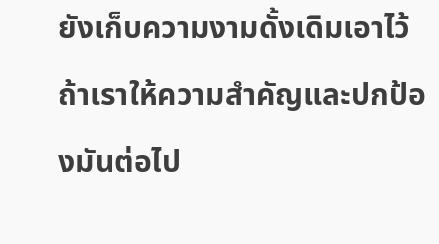ยังเก็บความงามดั้งเดิมเอาไว้ถ้าเราให้ความสำคัญและปกป้องมันต่อไป